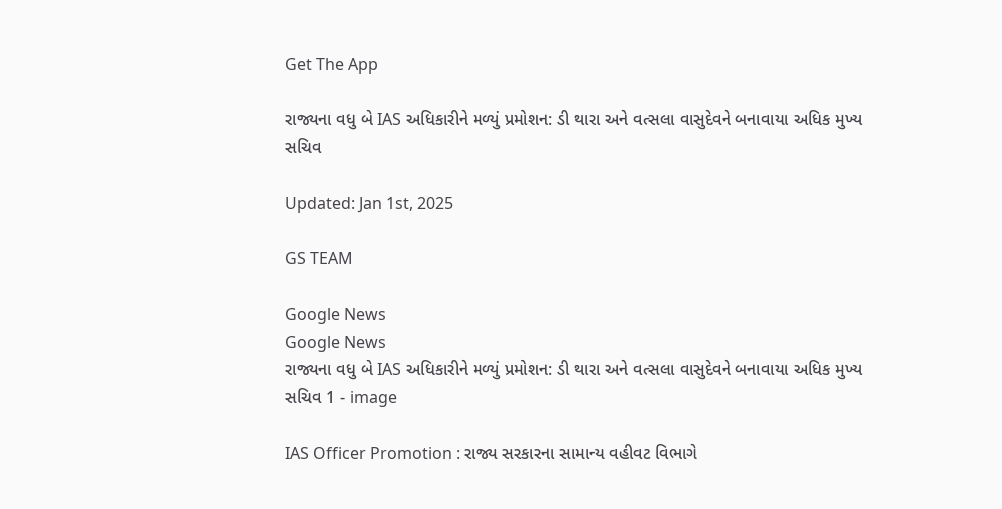Get The App

રાજ્યના વધુ બે IAS અધિકારીને મળ્યું પ્રમોશન: ડી થારા અને વત્સલા વાસુદેવને બનાવાયા અધિક મુખ્ય સચિવ

Updated: Jan 1st, 2025

GS TEAM

Google News
Google News
રાજ્યના વધુ બે IAS અધિકારીને મળ્યું પ્રમોશન: ડી થારા અને વત્સલા વાસુદેવને બનાવાયા અધિક મુખ્ય સચિવ 1 - image

IAS Officer Promotion : રાજ્ય સરકારના સામાન્ય વહીવટ વિભાગે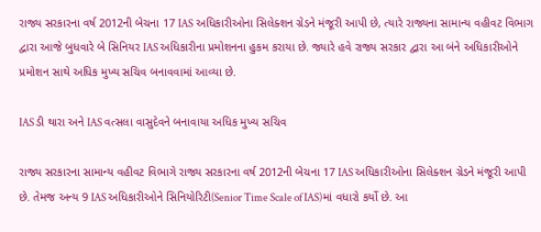રાજ્ય સરકારના વર્ષ 2012ની બેચના 17 IAS અધિકારીઓના સિલેક્શન ગ્રેડને મંજૂરી આપી છે, ત્યારે રાજ્યના સામાન્ય વહીવટ વિભાગ દ્વારા આજે બુધવારે બે સિનિયર IAS અધિકારીના પ્રમોશનના હુકમ કરાયા છે. જ્યારે હવે રાજ્ય સરકાર દ્વારા આ બંને અધિકારીઓને પ્રમોશન સાથે અધિક મુખ્ય સચિવ બનાવવામાં આવ્યા છે.

IAS ડી થારા અને IAS વત્સલા વાસુદેવને બનાવાયા અધિક મુખ્ય સચિવ

રાજ્ય સરકારના સામાન્ય વહીવટ વિભાગે રાજ્ય સરકારના વર્ષ 2012ની બેચના 17 IAS અધિકારીઓના સિલેક્શન ગ્રેડને મંજૂરી આપી છે. તેમજ અન્ય 9 IAS અધિકારીઓને સિનિયોરિટી(Senior Time Scale of IAS)માં વધારો કર્યો છે. આ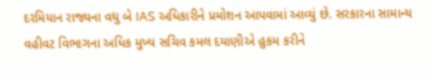દરમિયાન રાજ્યના વધુ બે IAS અધિકારીને પ્રમોશન આપવામાં આવ્યું છે. સરકારના સામાન્ય વહીવટ વિભાગના અધિક મુખ્ય સચિવ કમલ દયાણીએ હુકમ કરીને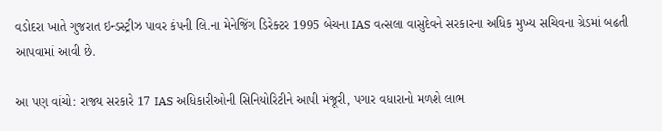વડોદરા ખાતે ગુજરાત ઇન્ડસ્ટ્રીઝ પાવર કંપની લિ.ના મેનેજિંગ ડિરેક્ટર 1995 બેચના IAS વત્સલા વાસુદેવને સરકારના અધિક મુખ્ય સચિવના ગ્રેડમાં બઢતી આપવામાં આવી છે.

આ પણ વાંચો: રાજ્ય સરકારે 17 IAS અધિકારીઓની સિનિયોરિટીને આપી મંજૂરી, પગાર વધારાનો મળશે લાભ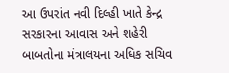આ ઉપરાંત નવી દિલ્હી ખાતે કેન્દ્ર સરકારના આવાસ અને શહેરી બાબતોના મંત્રાલયના અધિક સચિવ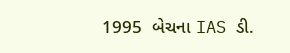1995  બેચના IAS ડી.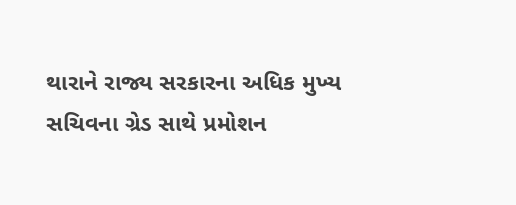થારાને રાજ્ય સરકારના અધિક મુખ્ય સચિવના ગ્રેડ સાથે પ્રમોશન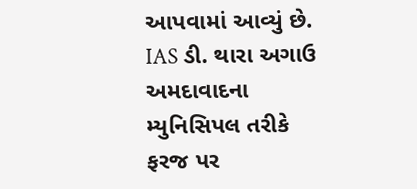આપવામાં આવ્યું છે. IAS ડી. થારા અગાઉ અમદાવાદના મ્યુનિસિપલ તરીકે ફરજ પર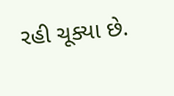રહી ચૂક્યા છે.